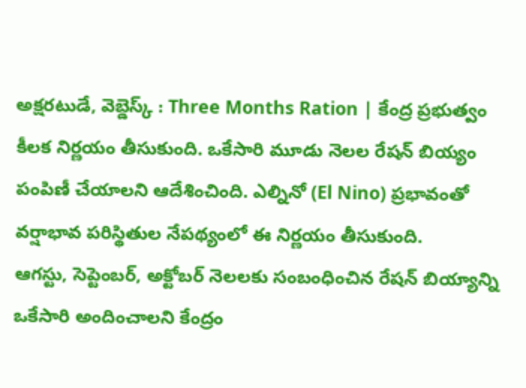అక్షరటుడే, వెబ్డెస్క్ : Three Months Ration | కేంద్ర ప్రభుత్వం కీలక నిర్ణయం తీసుకుంది. ఒకేసారి మూడు నెలల రేషన్ బియ్యం పంపిణీ చేయాలని ఆదేశించింది. ఎల్నినో (El Nino) ప్రభావంతో వర్షాభావ పరిస్థితుల నేపథ్యంలో ఈ నిర్ణయం తీసుకుంది.
ఆగస్టు, సెప్టెంబర్, అక్టోబర్ నెలలకు సంబంధించిన రేషన్ బియ్యాన్ని ఒకేసారి అందించాలని కేంద్రం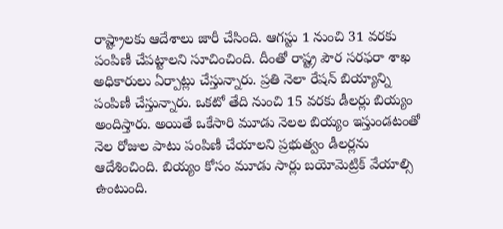రాష్ట్రాలకు ఆదేశాలు జారీ చేసింది. ఆగస్టు 1 నుంచి 31 వరకు పంపిణీ చేపట్టాలని సూచించింది. దీంతో రాష్ట్ర పౌర సరఫరా శాఖ అధికారులు ఏర్పాట్లు చేస్తున్నారు. ప్రతి నెలా రేషన్ బియ్యాన్ని పంపిణీ చేస్తున్నారు. ఒకటో తేది నుంచి 15 వరకు డీలర్లు బియ్యం అందిస్తారు. అయితే ఒకేసారి మూడు నెలల బియ్యం ఇస్తుండటంతో నెల రోజుల పాటు పంపిణీ చేయాలని ప్రభుత్వం డీలర్లను ఆదేశించింది. బియ్యం కోసం మూడు సార్లు బయోమెట్రిక్ వేయాల్సి ఉంటుంది.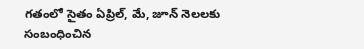గతంలో సైతం ఏప్రిల్, మే, జూన్ నెలలకు సంబంధించిన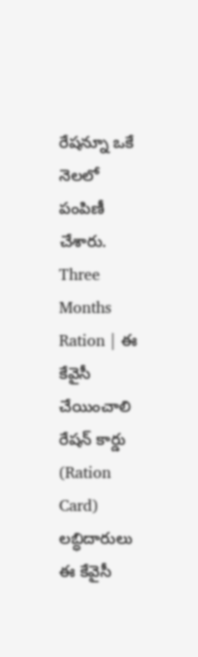రేషన్నూ ఒకే నెలలో పంపిణీ చేశారు.
Three Months Ration | ఈ కేవైసీ చేయించాలి
రేషన్ కార్డు (Ration Card) లబ్ధిదారులు ఈ కేవైసీ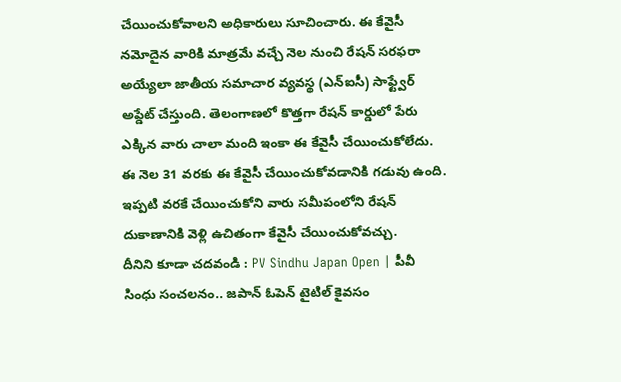చేయించుకోవాలని అధికారులు సూచించారు. ఈ కేవైసీ నమోదైన వారికి మాత్రమే వచ్చే నెల నుంచి రేషన్ సరఫరా అయ్యేలా జాతీయ సమాచార వ్యవస్థ (ఎన్ఐసీ) సాఫ్ట్వేర్ అప్డేట్ చేస్తుంది. తెలంగాణలో కొత్తగా రేషన్ కార్డులో పేరు ఎక్కిన వారు చాలా మంది ఇంకా ఈ కేవైసీ చేయించుకోలేదు. ఈ నెల 31 వరకు ఈ కేవైసీ చేయించుకోవడానికి గడువు ఉంది. ఇప్పటి వరకే చేయించుకోని వారు సమీపంలోని రేషన్ దుకాణానికి వెళ్లి ఉచితంగా కేవైసీ చేయించుకోవచ్చు.
దీనిని కూడా చదవండి : PV Sindhu Japan Open | పీవీ సింధు సంచలనం.. జపాన్ ఓపెన్ టైటిల్ కైవసం